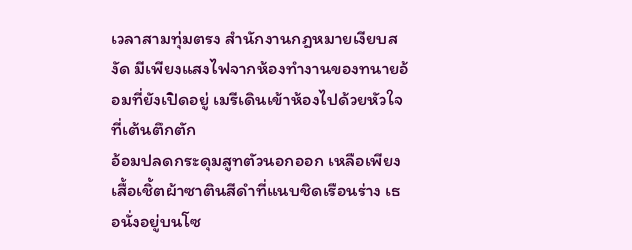เวลาสามทุ่มตรง สำนักงานกฎหมายเงียบสงัด มีเพียงแสงไฟจากห้องทำงานของทนายอ้อมที่ยังเปิดอยู่ เมรีเดินเข้าห้องไปด้วยหัวใจที่เต้นตึกตัก
อ้อมปลดกระดุมสูทตัวนอกออก เหลือเพียงเสื้อเชิ้ตผ้าซาตินสีดำที่แนบชิดเรือนร่าง เธอนั่งอยู่บนโซ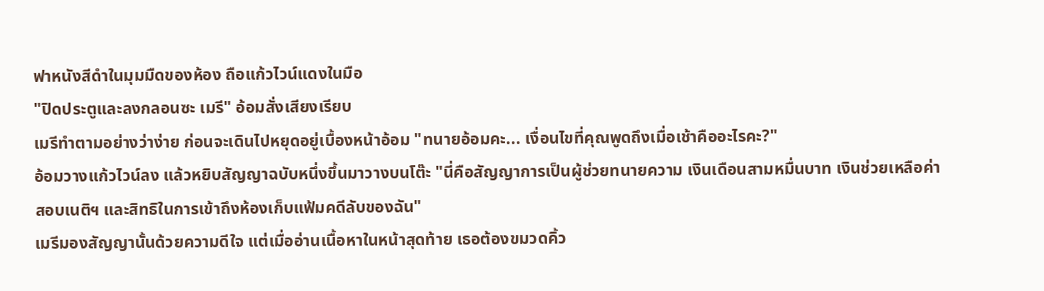ฟาหนังสีดำในมุมมืดของห้อง ถือแก้วไวน์แดงในมือ
"ปิดประตูและลงกลอนซะ เมรี" อ้อมสั่งเสียงเรียบ
เมรีทำตามอย่างว่าง่าย ก่อนจะเดินไปหยุดอยู่เบื้องหน้าอ้อม "ทนายอ้อมคะ... เงื่อนไขที่คุณพูดถึงเมื่อเช้าคืออะไรคะ?"
อ้อมวางแก้วไวน์ลง แล้วหยิบสัญญาฉบับหนึ่งขึ้นมาวางบนโต๊ะ "นี่คือสัญญาการเป็นผู้ช่วยทนายความ เงินเดือนสามหมื่นบาท เงินช่วยเหลือค่าสอบเนติฯ และสิทธิในการเข้าถึงห้องเก็บแฟ้มคดีลับของฉัน"
เมรีมองสัญญานั้นด้วยความดีใจ แต่เมื่ออ่านเนื้อหาในหน้าสุดท้าย เธอต้องขมวดคิ้ว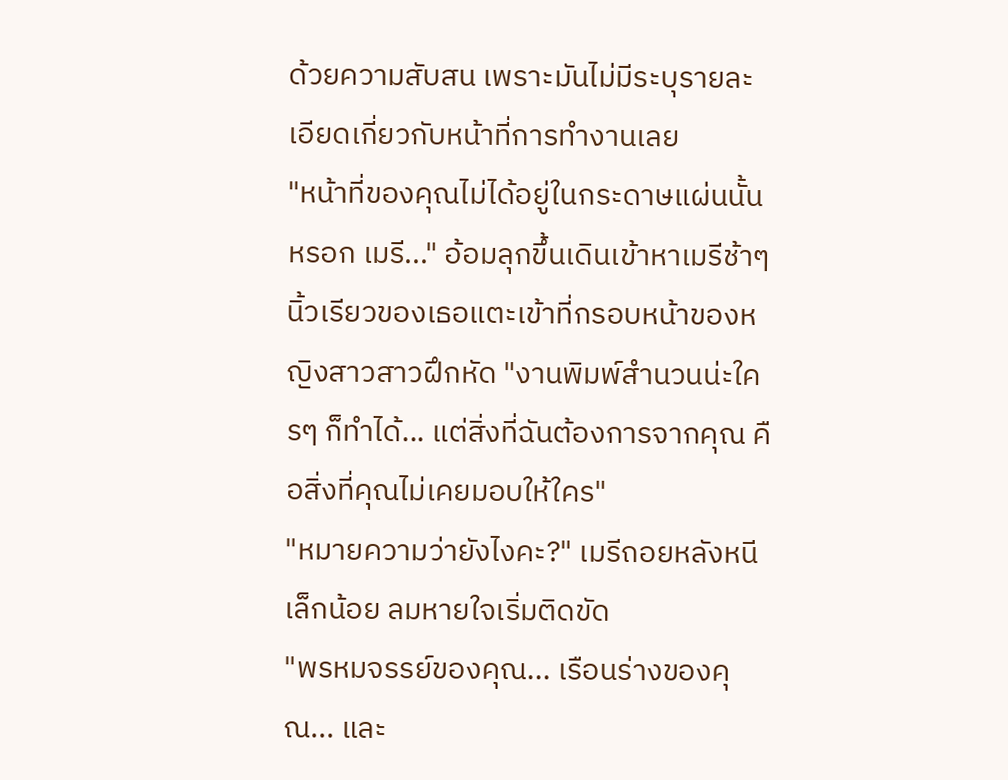ด้วยความสับสน เพราะมันไม่มีระบุรายละเอียดเกี่ยวกับหน้าที่การทำงานเลย
"หน้าที่ของคุณไม่ได้อยู่ในกระดาษแผ่นนั้นหรอก เมรี..." อ้อมลุกขึ้นเดินเข้าหาเมรีช้าๆ นิ้วเรียวของเธอแตะเข้าที่กรอบหน้าของหญิงสาวสาวฝึกหัด "งานพิมพ์สำนวนน่ะใครๆ ก็ทำได้... แต่สิ่งที่ฉันต้องการจากคุณ คือสิ่งที่คุณไม่เคยมอบให้ใคร"
"หมายความว่ายังไงคะ?" เมรีถอยหลังหนีเล็กน้อย ลมหายใจเริ่มติดขัด
"พรหมจรรย์ของคุณ... เรือนร่างของคุณ... และ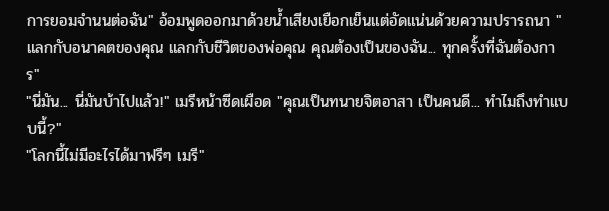การยอมจำนนต่อฉัน" อ้อมพูดออกมาด้วยน้ำเสียงเยือกเย็นแต่อัดแน่นด้วยความปรารถนา "แลกกับอนาคตของคุณ แลกกับชีวิตของพ่อคุณ คุณต้องเป็นของฉัน... ทุกครั้งที่ฉันต้องการ"
"นี่มัน... นี่มันบ้าไปแล้ว!" เมรีหน้าซีดเผือด "คุณเป็นทนายจิตอาสา เป็นคนดี... ทำไมถึงทำแบบนี้?"
"โลกนี้ไม่มีอะไรได้มาฟรีๆ เมรี"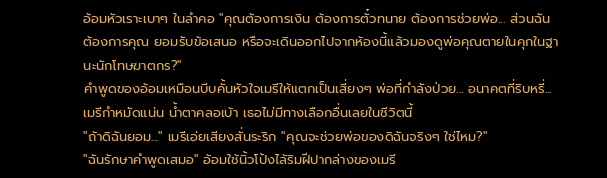อ้อมหัวเราะเบาๆ ในลำคอ "คุณต้องการเงิน ต้องการตั๋วทนาย ต้องการช่วยพ่อ... ส่วนฉัน ต้องการคุณ ยอมรับข้อเสนอ หรือจะเดินออกไปจากห้องนี้แล้วมองดูพ่อคุณตายในคุกในฐานะนักโทษฆาตกร?"
คำพูดของอ้อมเหมือนบีบคั้นหัวใจเมรีให้แตกเป็นเสี่ยงๆ พ่อที่กำลังป่วย... อนาคตที่ริบหรี่... เมรีกำหมัดแน่น น้ำตาคลอเบ้า เธอไม่มีทางเลือกอื่นเลยในชีวิตนี้
"ถ้าดิฉันยอม..." เมรีเอ่ยเสียงสั่นระริก "คุณจะช่วยพ่อของดิฉันจริงๆ ใช่ไหม?"
"ฉันรักษาคำพูดเสมอ" อ้อมใช้นิ้วโป้งไล้ริมฝีปากล่างของเมรี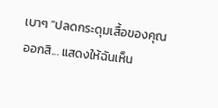เบาๆ "ปลดกระดุมเสื้อของคุณออกสิ... แสดงให้ฉันเห็น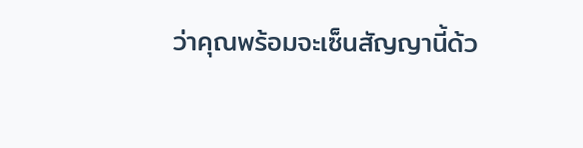ว่าคุณพร้อมจะเซ็นสัญญานี้ด้ว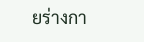ยร่างกา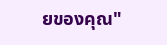ยของคุณ"